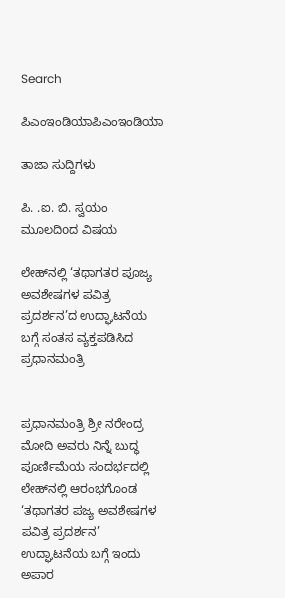Search

ಪಿಎಂಇಂಡಿಯಾಪಿಎಂಇಂಡಿಯಾ

ತಾಜಾ ಸುದ್ದಿಗಳು

ಪಿ. .ಐ. ಬಿ. ಸ್ವಯಂ ಮೂಲದಿoದ ವಿಷಯ

ಲೇಹ್‌ನಲ್ಲಿ ‘ತಥಾಗತರ ಪೂಜ್ಯ ಅವಶೇಷಗಳ ಪವಿತ್ರ ಪ್ರದರ್ಶನ’ದ ಉದ್ಘಾಟನೆಯ ಬಗ್ಗೆ ಸಂತಸ ವ್ಯಕ್ತಪಡಿಸಿದ ಪ್ರಧಾನಮಂತ್ರಿ


ಪ್ರಧಾನಮಂತ್ರಿ ಶ್ರೀ ನರೇಂದ್ರ ಮೋದಿ ಅವರು ನಿನ್ನೆ ಬುದ್ಧ ಪೂರ್ಣಿಮೆಯ ಸಂದರ್ಭದಲ್ಲಿ ಲೇಹ್‌ನಲ್ಲಿ ಆರಂಭಗೊಂಡ ‘ತಥಾಗತರ ಪಜ್ಯ ಅವಶೇಷಗಳ ಪವಿತ್ರ ಪ್ರದರ್ಶನ’ ಉದ್ಘಾಟನೆಯ ಬಗ್ಗೆ ಇಂದು ಅಪಾರ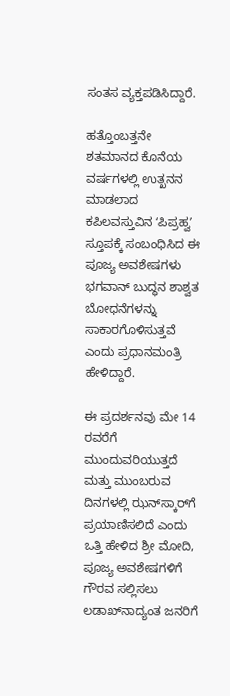ಸಂತಸ ವ್ಯಕ್ತಪಡಿಸಿದ್ದಾರೆ.

ಹತ್ತೊಂಬತ್ತನೇ ಶತಮಾನದ ಕೊನೆಯ ವರ್ಷಗಳಲ್ಲಿ ಉತ್ಖನನ ಮಾಡಲಾದ ಕಪಿಲವಸ್ತುವಿನ ʻಪಿಪ್ರಹ್ವʼ ಸ್ತೂಪಕ್ಕೆ ಸಂಬಂಧಿಸಿದ ಈ ಪೂಜ್ಯ ಅವಶೇಷಗಳು ಭಗವಾನ್ ಬುದ್ಧನ ಶಾಶ್ವತ ಬೋಧನೆಗಳನ್ನು ಸಾಕಾರಗೊಳಿಸುತ್ತವೆ ಎಂದು ಪ್ರಧಾನಮಂತ್ರಿ ಹೇಳಿದ್ದಾರೆ.

ಈ ಪ್ರದರ್ಶನವು ಮೇ 14 ರವರೆಗೆ ಮುಂದುವರಿಯುತ್ತದೆ ಮತ್ತು ಮುಂಬರುವ ದಿನಗಳಲ್ಲಿ ಝನ್‌ಸ್ಕಾರ್‌ಗೆ ಪ್ರಯಾಣಿಸಲಿದೆ ಎಂದು ಒತ್ತಿ ಹೇಳಿದ ಶ್ರೀ ಮೋದಿ, ಪೂಜ್ಯ ಅವಶೇಷಗಳಿಗೆ ಗೌರವ ಸಲ್ಲಿಸಲು ಲಡಾಖ್‌ನಾದ್ಯಂತ ಜನರಿಗೆ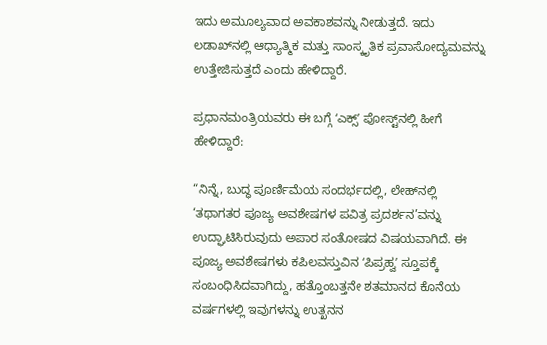ಇದು ಅಮೂಲ್ಯವಾದ ಅವಕಾಶವನ್ನು ನೀಡುತ್ತದೆ. ಇದು ಲಡಾಖ್‌ನಲ್ಲಿ ಆಧ್ಯಾತ್ಮಿಕ ಮತ್ತು ಸಾಂಸ್ಕೃತಿಕ ಪ್ರವಾಸೋದ್ಯಮವನ್ನು ಉತ್ತೇಜಿಸುತ್ತದೆ ಎಂದು ಹೇಳಿದ್ದಾರೆ.

ಪ್ರಧಾನಮಂತ್ರಿಯವರು ಈ ಬಗ್ಗೆ ʻಎಕ್ಸ್‌ʼ ಪೋಸ್ಟ್‌ನಲ್ಲಿ ಹೀಗೆ ಹೇಳಿದ್ದಾರೆ:

“ನಿನ್ನೆ, ಬುದ್ಧ ಪೂರ್ಣಿಮೆಯ ಸಂದರ್ಭದಲ್ಲಿ, ಲೇಹ್‌ನಲ್ಲಿ ‘ತಥಾಗತರ ಪೂಜ್ಯ ಅವಶೇಷಗಳ ಪವಿತ್ರ ಪ್ರದರ್ಶನ’ವನ್ನು ಉದ್ಘಾಟಿಸಿರುವುದು ಅಪಾರ ಸಂತೋಷದ ವಿಷಯವಾಗಿದೆ. ಈ ಪೂಜ್ಯ ಅವಶೇಷಗಳು ಕಪಿಲವಸ್ತುವಿನ ʻಪಿಪ್ರಹ್ವʼ ಸ್ತೂಪಕ್ಕೆ ಸಂಬಂಧಿಸಿದವಾಗಿದ್ದು, ಹತ್ತೊಂಬತ್ತನೇ ಶತಮಾನದ ಕೊನೆಯ ವರ್ಷಗಳಲ್ಲಿ ಇವುಗಳನ್ನು ಉತ್ಖನನ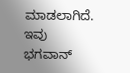ಮಾಡಲಾಗಿದೆ. ಇವು ಭಗವಾನ್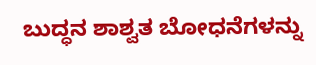ಬುದ್ಧನ ಶಾಶ್ವತ ಬೋಧನೆಗಳನ್ನು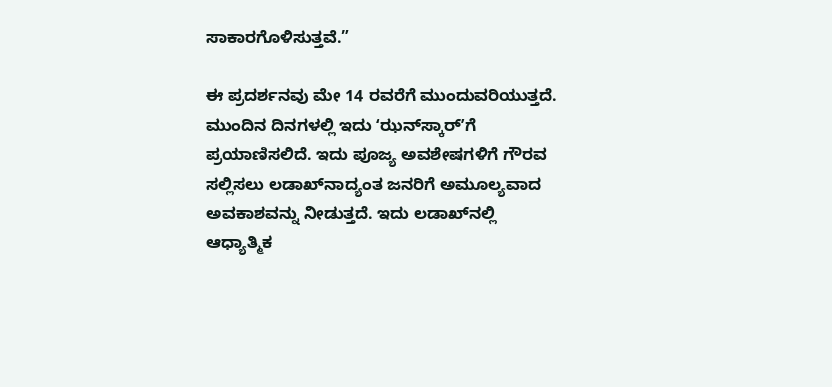ಸಾಕಾರಗೊಳಿಸುತ್ತವೆ.”

ಈ ಪ್ರದರ್ಶನವು ಮೇ 14 ರವರೆಗೆ ಮುಂದುವರಿಯುತ್ತದೆ. ಮುಂದಿನ ದಿನಗಳಲ್ಲಿ ಇದು ʻಝನ್‌ಸ್ಕಾರ್ʼಗೆ ಪ್ರಯಾಣಿಸಲಿದೆ. ಇದು ಪೂಜ್ಯ ಅವಶೇಷಗಳಿಗೆ ಗೌರವ ಸಲ್ಲಿಸಲು ಲಡಾಖ್‌ನಾದ್ಯಂತ ಜನರಿಗೆ ಅಮೂಲ್ಯವಾದ ಅವಕಾಶವನ್ನು ನೀಡುತ್ತದೆ. ಇದು ಲಡಾಖ್‌ನಲ್ಲಿ ಆಧ್ಯಾತ್ಮಿಕ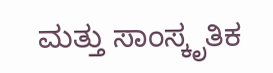ಮತ್ತು ಸಾಂಸ್ಕೃತಿಕ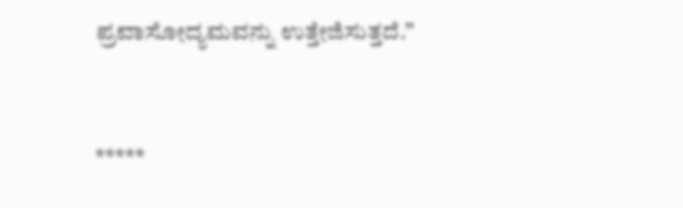ಪ್ರವಾಸೋದ್ಯಮವನ್ನು ಉತ್ತೇಜಿಸುತ್ತದೆ.”



*****